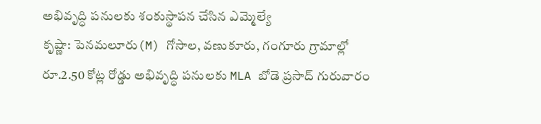అభివృద్ధి పనులకు శంకుస్థాపన చేసిన ఎమ్మెల్యే
కృష్ణా: పెనమలూరు(M) గోసాల, వణుకూరు, గంగూరు గ్రామాల్లో రూ.2.50 కోట్ల రోడ్డు అభివృద్ధి పనులకు MLA బోడె ప్రసాద్ గురువారం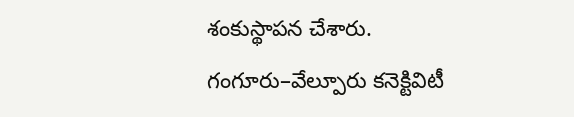శంకుస్థాపన చేశారు. గంగూరు–వేల్పూరు కనెక్టివిటీ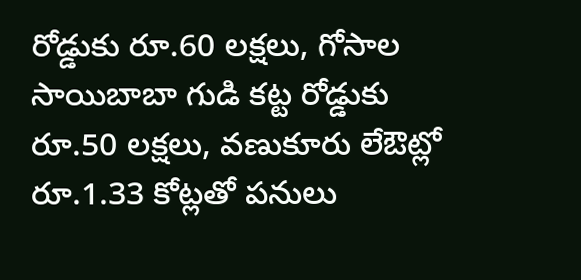రోడ్డుకు రూ.60 లక్షలు, గోసాల సాయిబాబా గుడి కట్ట రోడ్డుకు రూ.50 లక్షలు, వణుకూరు లేఔట్లో రూ.1.33 కోట్లతో పనులు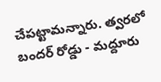చేపట్టామన్నారు. త్వరలో బందర్ రోడ్డు - మద్దూరు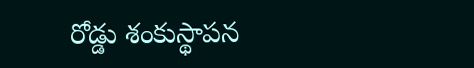రోడ్డు శంకుస్థాపన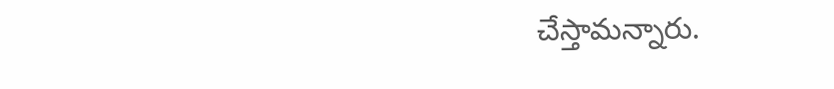చేస్తామన్నారు.